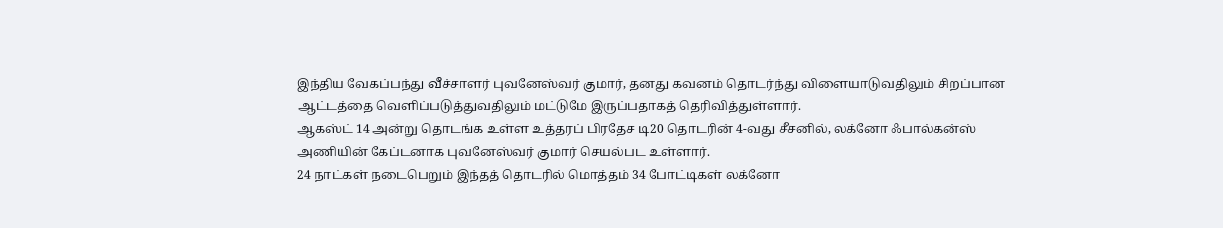இந்திய வேகப்பந்து வீச்சாளர் புவனேஸ்வர் குமார், தனது கவனம் தொடர்ந்து விளையாடுவதிலும் சிறப்பான ஆட்டத்தை வெளிப்படுத்துவதிலும் மட்டுமே இருப்பதாகத் தெரிவித்துள்ளார்.
ஆகஸ்ட் 14 அன்று தொடங்க உள்ள உத்தரப் பிரதேச டி20 தொடரின் 4-வது சீசனில், லக்னோ ஃபால்கன்ஸ் அணியின் கேப்டனாக புவனேஸ்வர் குமார் செயல்பட உள்ளார்.
24 நாட்கள் நடைபெறும் இந்தத் தொடரில் மொத்தம் 34 போட்டிகள் லக்னோ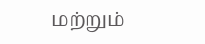மற்றும்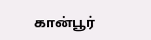கான்பூர்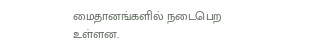மைதானங்களில் நடைபெற உள்ளன.